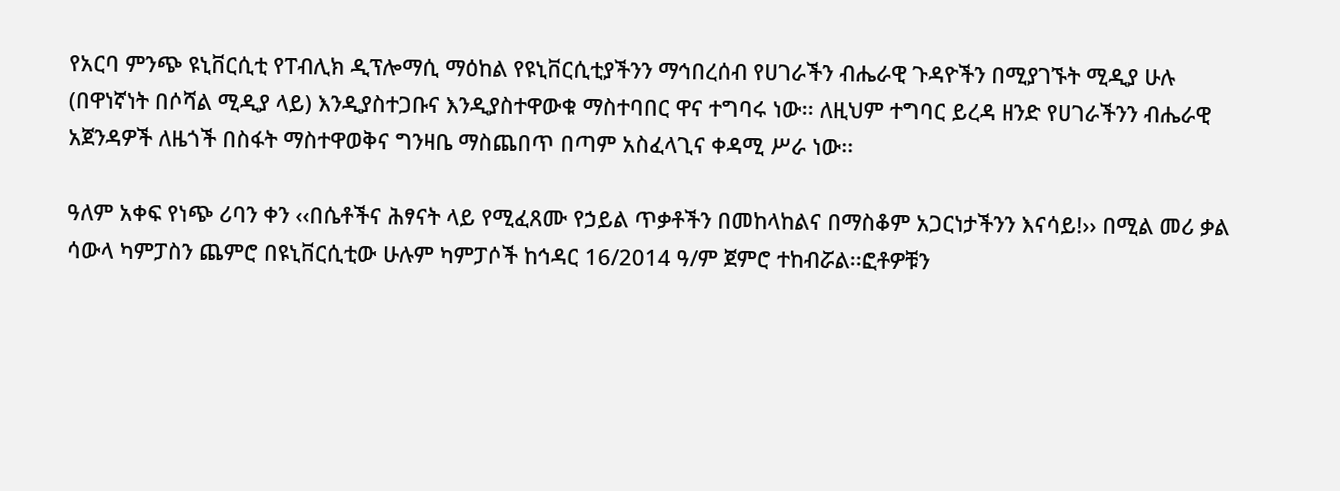የአርባ ምንጭ ዩኒቨርሲቲ የፐብሊክ ዲፕሎማሲ ማዕከል የዩኒቨርሲቲያችንን ማኅበረሰብ የሀገራችን ብሔራዊ ጉዳዮችን በሚያገኙት ሚዲያ ሁሉ (በዋነኛነት በሶሻል ሚዲያ ላይ) እንዲያስተጋቡና እንዲያስተዋውቁ ማስተባበር ዋና ተግባሩ ነው፡፡ ለዚህም ተግባር ይረዳ ዘንድ የሀገራችንን ብሔራዊ አጀንዳዎች ለዜጎች በስፋት ማስተዋወቅና ግንዛቤ ማስጨበጥ በጣም አስፈላጊና ቀዳሚ ሥራ ነው፡፡

ዓለም አቀፍ የነጭ ሪባን ቀን ‹‹በሴቶችና ሕፃናት ላይ የሚፈጸሙ የኃይል ጥቃቶችን በመከላከልና በማስቆም አጋርነታችንን እናሳይ!›› በሚል መሪ ቃል ሳውላ ካምፓስን ጨምሮ በዩኒቨርሲቲው ሁሉም ካምፓሶች ከኅዳር 16/2014 ዓ/ም ጀምሮ ተከብሯል፡፡ፎቶዎቹን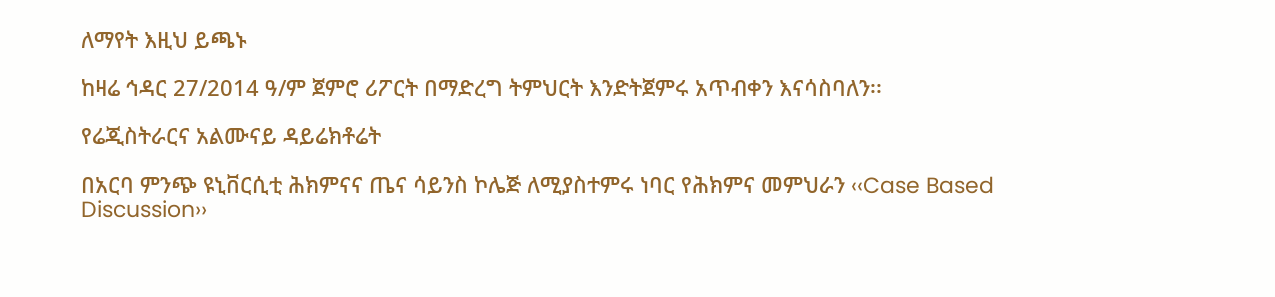ለማየት እዚህ ይጫኑ

ከዛሬ ኅዳር 27/2014 ዓ/ም ጀምሮ ሪፖርት በማድረግ ትምህርት እንድትጀምሩ አጥብቀን እናሳስባለን፡፡

የሬጂስትራርና አልሙናይ ዳይሬክቶሬት

በአርባ ምንጭ ዩኒቨርሲቲ ሕክምናና ጤና ሳይንስ ኮሌጅ ለሚያስተምሩ ነባር የሕክምና መምህራን ‹‹Case Based Discussion››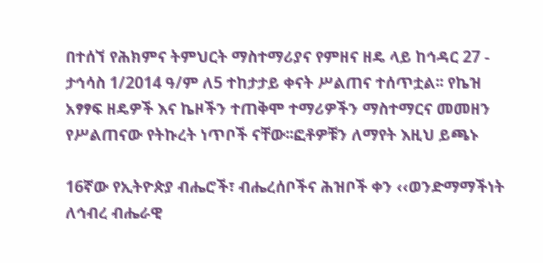በተሰኘ የሕክምና ትምህርት ማስተማሪያና የምዘና ዘዴ ላይ ከኅዳር 27 - ታኅሳስ 1/2014 ዓ/ም ለ5 ተከታታይ ቀናት ሥልጠና ተሰጥቷል፡፡ የኬዝ አፃፃፍ ዘዴዎች እና ኬዞችን ተጠቅሞ ተማሪዎችን ማስተማርና መመዘን የሥልጠናው የትኩረት ነጥቦች ናቸው፡፡ፎቶዎቹን ለማየት እዚህ ይጫኑ

16ኛው የኢትዮጵያ ብሔሮች፣ ብሔረሰቦችና ሕዝቦች ቀን ‹‹ወንድማማችነት ለኅብረ ብሔራዊ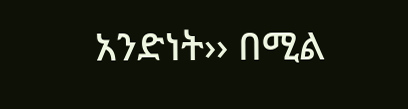አንድነት›› በሚል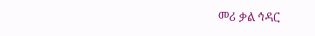መሪ ቃል ኅዳር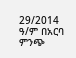29/2014 ዓ/ም በአርባ ምንጭ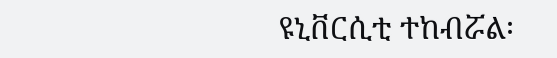ዩኒቨርሲቲ ተከብሯል፡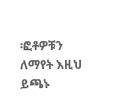፡ፎቶዎቹን ለማየት እዚህ ይጫኑ